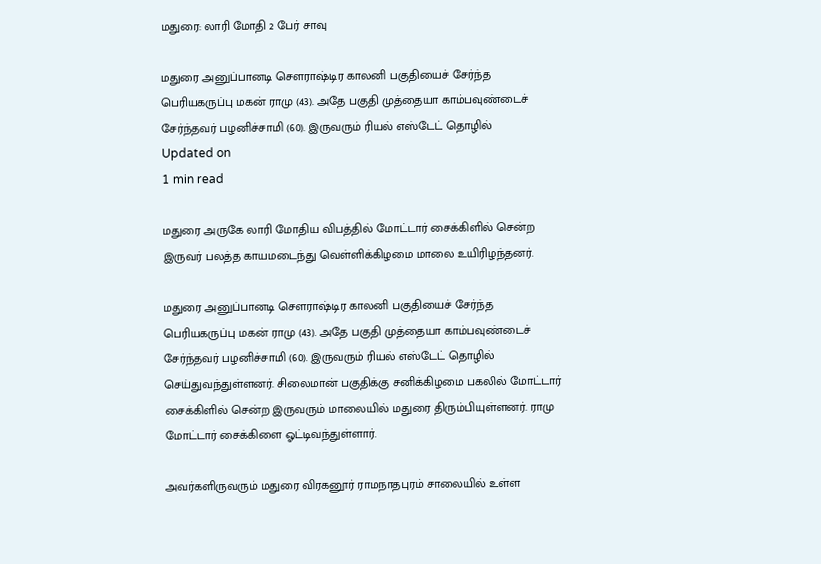மதுரை: லாரி மோதி 2 பேர் சாவு

மதுரை அனுப்பானடி சௌராஷ்டிர காலனி பகுதியைச் சேர்ந்த பெரியகருப்பு மகன் ராமு (43). அதே பகுதி முத்தையா காம்பவுண்டைச் சேர்ந்தவர் பழனிச்சாமி (60). இருவரும் ரியல் எஸ்டேட் தொழில்
Updated on
1 min read

மதுரை அருகே லாரி மோதிய விபத்தில் மோட்டார் சைக்கிளில் சென்ற இருவர் பலத்த காயமடைந்து வெள்ளிக்கிழமை மாலை உயிரிழந்தனர்.

மதுரை அனுப்பானடி சௌராஷ்டிர காலனி பகுதியைச் சேர்ந்த பெரியகருப்பு மகன் ராமு (43). அதே பகுதி முத்தையா காம்பவுண்டைச் சேர்ந்தவர் பழனிச்சாமி (60). இருவரும் ரியல் எஸ்டேட் தொழில் செய்துவந்துள்ளனர். சிலைமான் பகுதிக்கு சனிக்கிழமை பகலில் மோட்டார் சைக்கிளில் சென்ற இருவரும் மாலையில் மதுரை திரும்பியுள்ளனர். ராமு மோட்டார் சைக்கிளை ஓட்டிவந்துள்ளார்.

அவர்களிருவரும் மதுரை விரகனூர் ராமநாதபுரம் சாலையில் உள்ள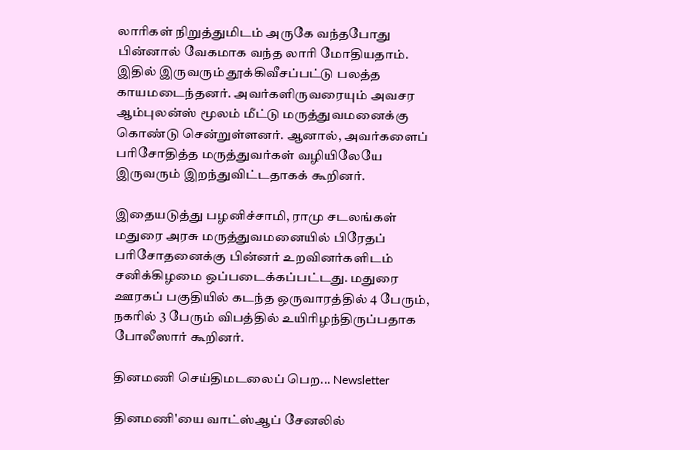லாரிகள் நிறுத்துமிடம் அருகே வந்தபோது பின்னால் வேகமாக வந்த லாரி மோதியதாம். இதில் இருவரும் தூக்கிவீசப்பட்டு பலத்த காயமடைந்தனர். அவர்களிருவரையும் அவசர ஆம்புலன்ஸ் மூலம் மீட்டு மருத்துவமனைக்கு கொண்டு சென்றுள்ளனர். ஆனால், அவர்களைப் பரிசோதித்த மருத்துவர்கள் வழியிலேயே இருவரும் இறந்துவிட்டதாகக் கூறினர்.

இதையடுத்து பழனிச்சாமி, ராமு சடலங்கள் மதுரை அரசு மருத்துவமனையில் பிரேதப் பரிசோதனைக்கு பின்னர் உறவினர்களிடம் சனிக்கிழமை ஒப்படைக்கப்பட்டது. மதுரை ஊரகப் பகுதியில் கடந்த ஒருவாரத்தில் 4 பேரும், நகரில் 3 பேரும் விபத்தில் உயிரிழந்திருப்பதாக போலீஸார் கூறினர்.

தினமணி செய்திமடலைப் பெற... Newsletter

தினமணி'யை வாட்ஸ்ஆப் சேனலில்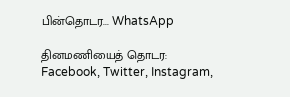பின்தொடர... WhatsApp

தினமணியைத் தொடர: Facebook, Twitter, Instagram,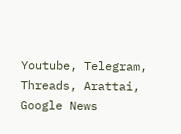Youtube, Telegram, Threads, Arattai, Google News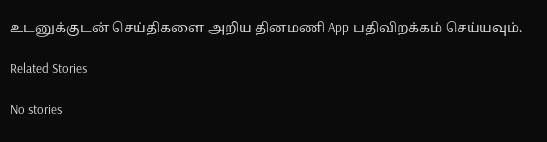உடனுக்குடன் செய்திகளை அறிய தினமணி App பதிவிறக்கம் செய்யவும்.

Related Stories

No stories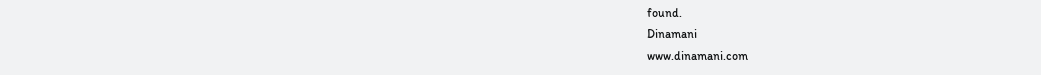found.
Dinamani
www.dinamani.com